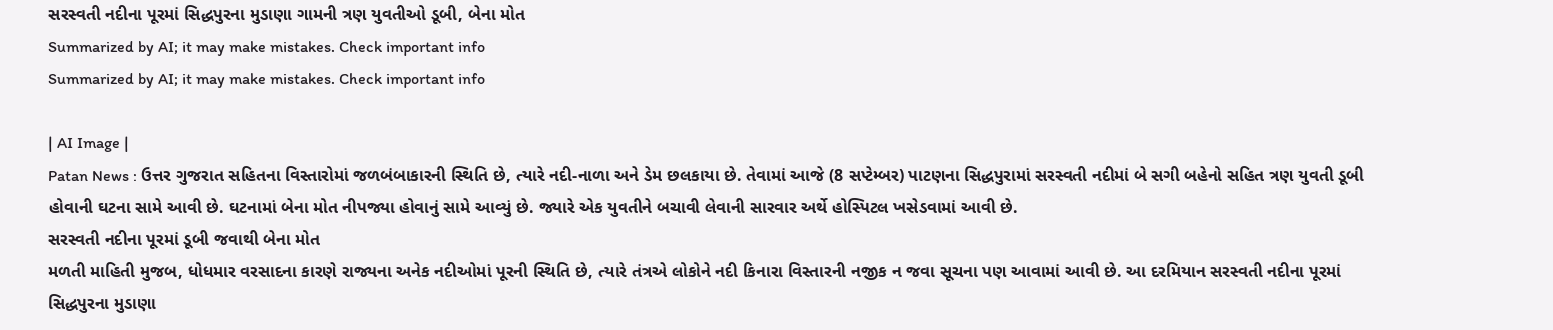સરસ્વતી નદીના પૂરમાં સિદ્ધપુરના મુડાણા ગામની ત્રણ યુવતીઓ ડૂબી, બેના મોત
Summarized by AI; it may make mistakes. Check important info
Summarized by AI; it may make mistakes. Check important info

| AI Image |
Patan News : ઉત્તર ગુજરાત સહિતના વિસ્તારોમાં જળબંબાકારની સ્થિતિ છે, ત્યારે નદી-નાળા અને ડેમ છલકાયા છે. તેવામાં આજે (8 સપ્ટેમ્બર) પાટણના સિદ્ધપુરામાં સરસ્વતી નદીમાં બે સગી બહેનો સહિત ત્રણ યુવતી ડૂબી હોવાની ઘટના સામે આવી છે. ઘટનામાં બેના મોત નીપજ્યા હોવાનું સામે આવ્યું છે. જ્યારે એક યુવતીને બચાવી લેવાની સારવાર અર્થે હોસ્પિટલ ખસેડવામાં આવી છે.
સરસ્વતી નદીના પૂરમાં ડૂબી જવાથી બેના મોત
મળતી માહિતી મુજબ, ધોધમાર વરસાદના કારણે રાજ્યના અનેક નદીઓમાં પૂરની સ્થિતિ છે, ત્યારે તંત્રએ લોકોને નદી કિનારા વિસ્તારની નજીક ન જવા સૂચના પણ આવામાં આવી છે. આ દરમિયાન સરસ્વતી નદીના પૂરમાં સિદ્ધપુરના મુડાણા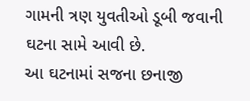ગામની ત્રણ યુવતીઓ ડૂબી જવાની ઘટના સામે આવી છે.
આ ઘટનામાં સજના છનાજી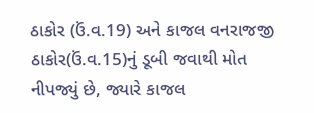ઠાકોર (ઉં.વ.19) અને કાજલ વનરાજજી ઠાકોર(ઉં.વ.15)નું ડૂબી જવાથી મોત નીપજ્યું છે, જ્યારે કાજલ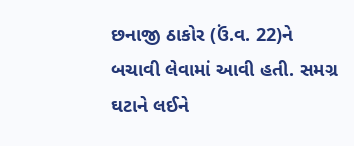છનાજી ઠાકોર (ઉં.વ. 22)ને બચાવી લેવામાં આવી હતી. સમગ્ર ઘટાને લઈને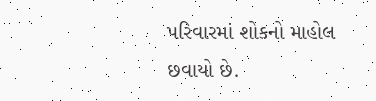પરિવારમાં શોકનો માહોલ છવાયો છે.